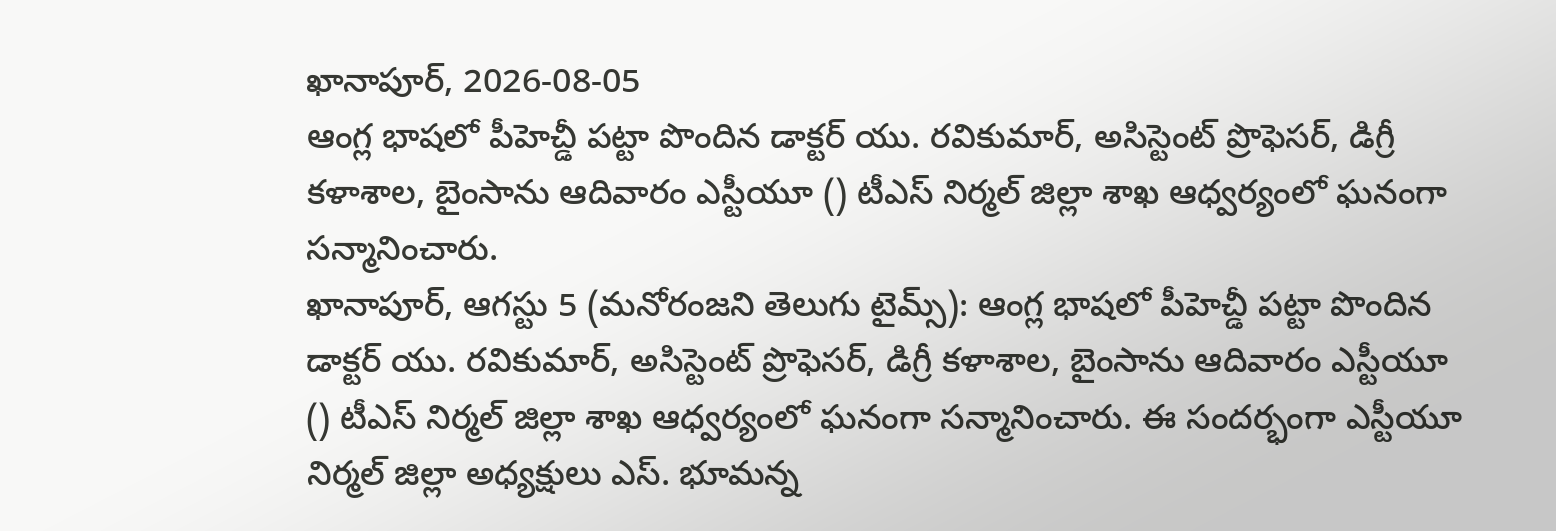ఖానాపూర్, 2026-08-05
ఆంగ్ల భాషలో పీహెచ్డీ పట్టా పొందిన డాక్టర్ యు. రవికుమార్, అసిస్టెంట్ ప్రొఫెసర్, డిగ్రీ కళాశాల, బైంసాను ఆదివారం ఎస్టీయూ () టీఎస్ నిర్మల్ జిల్లా శాఖ ఆధ్వర్యంలో ఘనంగా సన్మానించారు.
ఖానాపూర్, ఆగస్టు 5 (మనోరంజని తెలుగు టైమ్స్): ఆంగ్ల భాషలో పీహెచ్డీ పట్టా పొందిన డాక్టర్ యు. రవికుమార్, అసిస్టెంట్ ప్రొఫెసర్, డిగ్రీ కళాశాల, బైంసాను ఆదివారం ఎస్టీయూ () టీఎస్ నిర్మల్ జిల్లా శాఖ ఆధ్వర్యంలో ఘనంగా సన్మానించారు. ఈ సందర్భంగా ఎస్టీయూ నిర్మల్ జిల్లా అధ్యక్షులు ఎస్. భూమన్న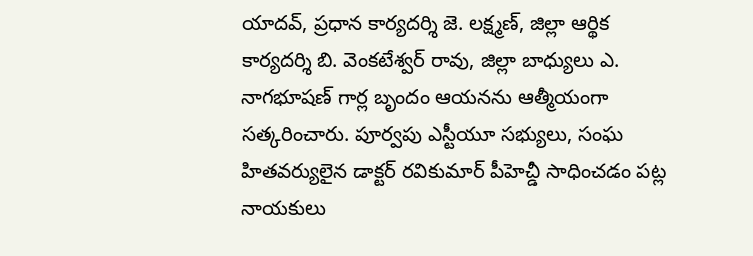యాదవ్, ప్రధాన కార్యదర్శి జె. లక్ష్మణ్, జిల్లా ఆర్థిక కార్యదర్శి బి. వెంకటేశ్వర్ రావు, జిల్లా బాధ్యులు ఎ. నాగభూషణ్ గార్ల బృందం ఆయనను ఆత్మీయంగా సత్కరించారు. పూర్వపు ఎస్టీయూ సభ్యులు, సంఘ హితవర్యులైన డాక్టర్ రవికుమార్ పీహెచ్డీ సాధించడం పట్ల నాయకులు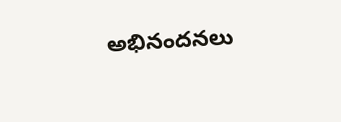అభినందనలు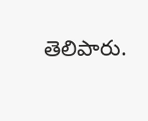తెలిపారు.